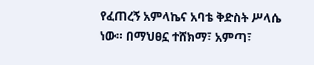የፈጠረኝ አምላኬና አባቴ ቅድስት ሥላሴ ነው። በማህፀኗ ተሸክማ፣ አምጣ፣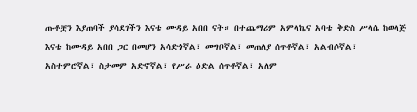ጡቶቿን እያጠባች ያሳደገችን እናቴ ሙዳይ አበበ ናት። በተጨማሪም አምላኬና አባቴ ቅድስ ሥላሴ ከወላጅ እናቴ ከሙዳይ አበበ ጋር በመሆን አሳድጎኛል፣ መግቦኛል፣ መጠለያ ሰጥቶኛል፣ አልብሶኛል፣ አስተምሮኛል፣ ስታመም አድኖኛል፣ የሥራ ዕድል ሰጥቶኛል፣ አለም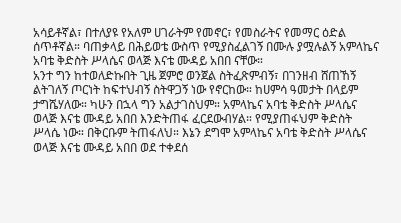አሳይቶኛል፣ በተለያዩ የአለም ሀገራትም የመኖር፣ የመስራትና የመማር ዕድል ሰጥቶኛል። ባጠቃላይ በሕይወቴ ውስጥ የሚያስፈልገኝ በሙሉ ያሟሉልኝ አምላኬና አባቴ ቅድስት ሥላሴና ወላጅ እናቴ ሙዳይ አበበ ናቸው።
አንተ ግን ከተወለድኩበት ጊዜ ጀምሮ ወንጀል ስትፈጽምብኝ፣ በገንዘብ ሸጠኸኝ ልትገለኝ ጦርነት ከፍተህብኝ ስትዋጋኝ ነው የኖርከው። ከሀምሳ ዓመታት በላይም ታግሼሃለው። ካሁን በኋላ ግን አልታገስህም። አምላኬና አባቴ ቅድስት ሥላሴና ወላጅ እናቴ ሙዳይ አበበ እንድትጠፋ ፈርደውብሃል። የሚያጠፋህም ቅድስት ሥላሴ ነው። በቅርቡም ትጠፋለህ። እኔን ደግሞ አምላኬና አባቴ ቅድስት ሥላሴና ወላጅ እናቴ ሙዳይ አበበ ወደ ተቀደሰ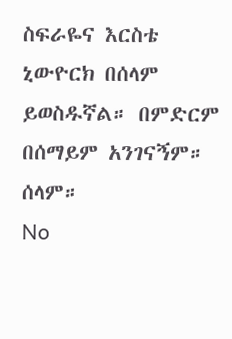ስፍራዬና እርስቴ ኒውዮርክ በሰላም ይወስዱኛል። በምድርም በሰማይም አንገናኝም። ሰላም።
No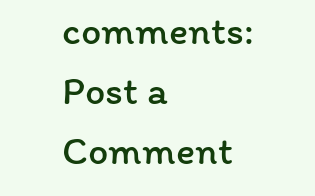comments:
Post a Comment